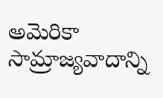అమెరికా సామ్రాజ్యవాదాన్ని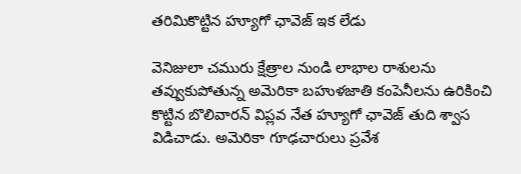తరిమికొట్టిన హ్యూగో ఛావెజ్ ఇక లేడు

వెనిజులా చమురు క్షేత్రాల నుండి లాభాల రాశులను తవ్వుకుపోతున్న అమెరికా బహుళజాతి కంపెనీలను ఉరికించి కొట్టిన బొలివారన్ విప్లవ నేత హ్యూగో ఛావెజ్ తుది శ్వాస విడిచాడు. అమెరికా గూఢచారులు ప్రవేశ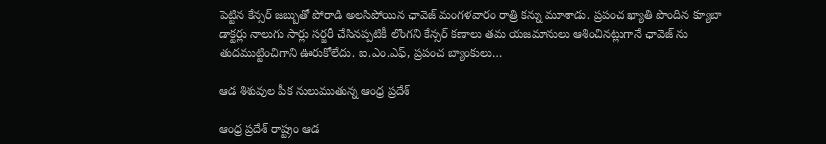పెట్టిన కేన్సర్ జబ్బుతో పోరాడి అలసిపోయిన ఛావెజ్ మంగళవారం రాత్రి కన్ను మూశాడు. ప్రపంచ ఖ్యాతి పొందిన క్యూబా డాక్టర్లు నాలుగు సార్లు సర్జరీ చేసినప్పటికీ లొంగని కేన్సర్ కణాలు తమ యజమానులు ఆశించినట్లుగానే ఛావెజ్ ను తుదముట్టించిగాని ఊరుకోలేదు. ఐ.ఎం.ఎఫ్, ప్రపంచ బ్యాంకులు…

ఆడ శిశువుల పీక నులుముతున్న ఆంధ్ర ప్రదేశ్

ఆంధ్ర ప్రదేశ్ రాష్ట్రం ఆడ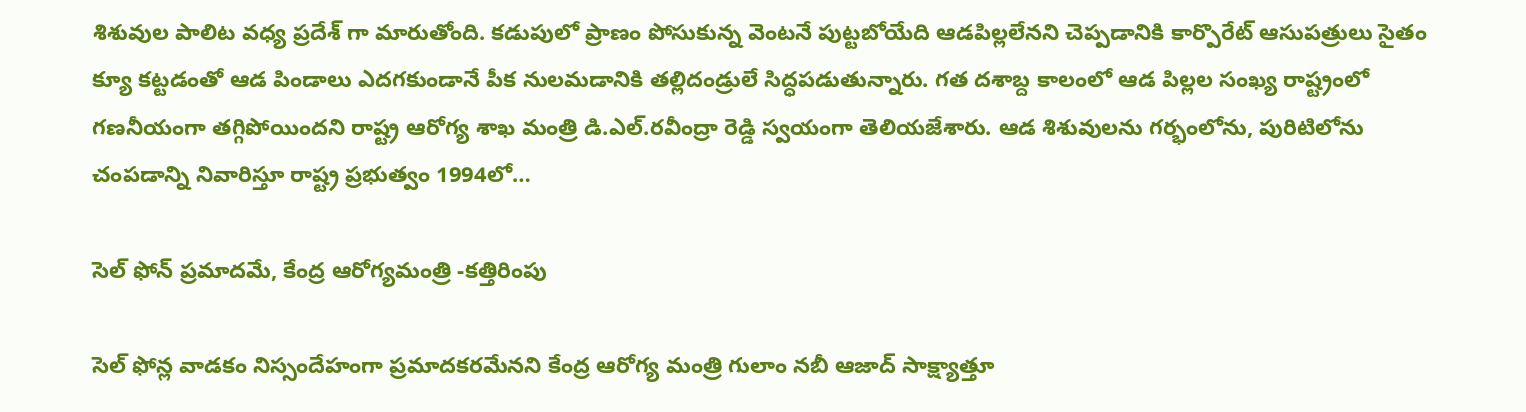శిశువుల పాలిట వధ్య ప్రదేశ్ గా మారుతోంది. కడుపులో ప్రాణం పోసుకున్న వెంటనే పుట్టబోయేది ఆడపిల్లలేనని చెప్పడానికి కార్పొరేట్ ఆసుపత్రులు సైతం క్యూ కట్టడంతో ఆడ పిండాలు ఎదగకుండానే పీక నులమడానికి తల్లిదండ్రులే సిద్ధపడుతున్నారు. గత దశాబ్ద కాలంలో ఆడ పిల్లల సంఖ్య రాష్ట్రంలో గణనీయంగా తగ్గిపోయిందని రాష్ట్ర ఆరోగ్య శాఖ మంత్రి డి.ఎల్.రవీంద్రా రెడ్డి స్వయంగా తెలియజేశారు. ఆడ శిశువులను గర్భంలోను, పురిటిలోను చంపడాన్ని నివారిస్తూ రాష్ట్ర ప్రభుత్వం 1994లో…

సెల్ ఫోన్ ప్రమాదమే, కేంద్ర ఆరోగ్యమంత్రి -కత్తిరింపు

సెల్ ఫోన్ల వాడకం నిస్సందేహంగా ప్రమాదకరమేనని కేంద్ర ఆరోగ్య మంత్రి గులాం నబీ ఆజాద్ సాక్ష్యాత్తూ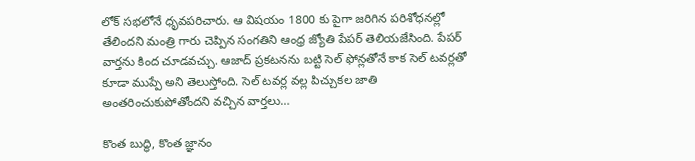లోక్ సభలోనే ధృవపరిచారు. ఆ విషయం 1800 కు పైగా జరిగిన పరిశోధనల్లో తేలిందని మంత్రి గారు చెప్పిన సంగతిని ఆంధ్ర జ్యోతి పేపర్ తెలియజేసింది. పేపర్ వార్తను కింద చూడవచ్చు. ఆజాద్ ప్రకటనను బట్టి సెల్ ఫోన్లతోనే కాక సెల్ టవర్లతో కూడా ముప్పే అని తెలుస్తోంది. సెల్ టవర్ల వల్ల పిచ్చుకల జాతి అంతరించుకుపోతోందని వచ్చిన వార్తలు…

కొంత బుద్ధి, కొంత జ్ఞానం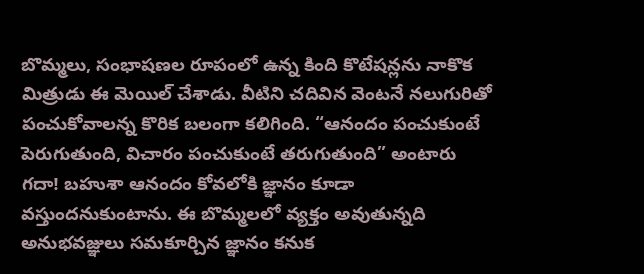బొమ్మలు, సంభాషణల రూపంలో ఉన్న కింది కొటేషన్లను నాకొక మిత్రుడు ఈ మెయిల్ చేశాడు. వీటిని చదివిన వెంటనే నలుగురితో పంచుకోవాలన్న కొరిక బలంగా కలిగింది. “ఆనందం పంచుకుంటే పెరుగుతుంది, విచారం పంచుకుంటే తరుగుతుంది” అంటారు గదా! బహుశా ఆనందం కోవలోకి జ్ఞానం కూడా వస్తుందనుకుంటాను. ఈ బొమ్మలలో వ్యక్తం అవుతున్నది అనుభవజ్ఞులు సమకూర్చిన జ్ఞానం కనుక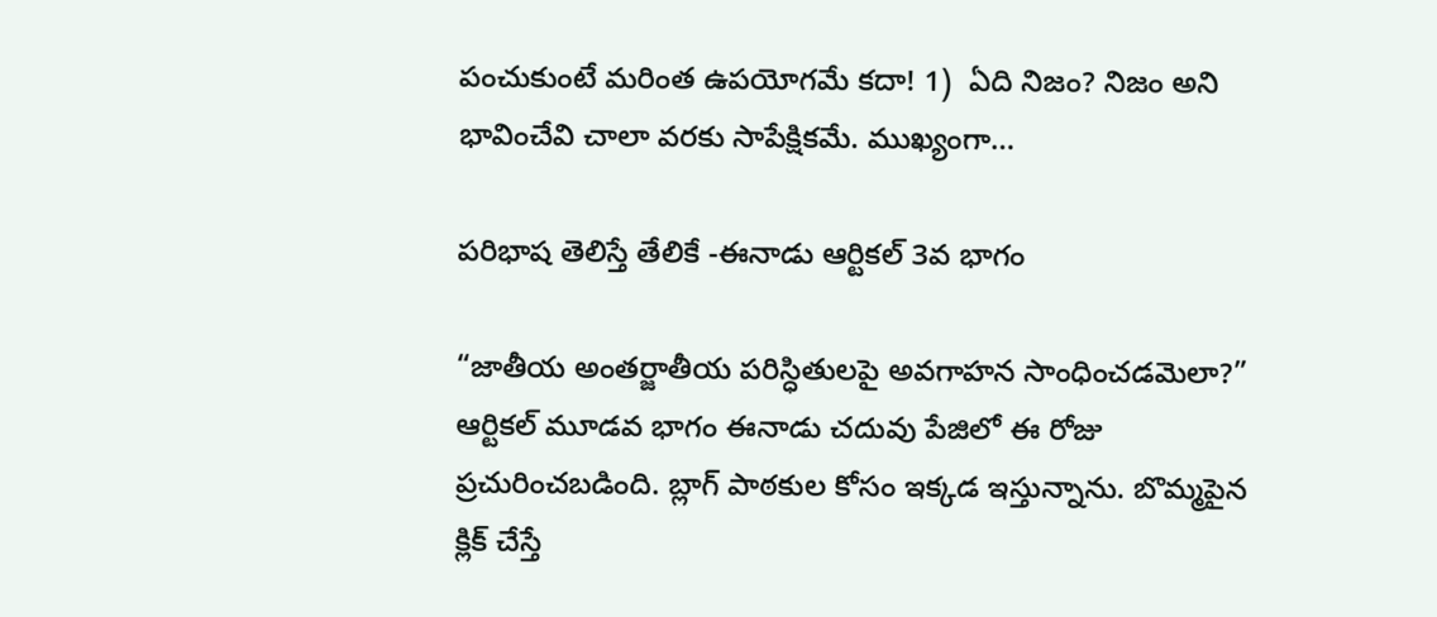పంచుకుంటే మరింత ఉపయోగమే కదా! 1)  ఏది నిజం? నిజం అని భావించేవి చాలా వరకు సాపేక్షికమే. ముఖ్యంగా…

పరిభాష తెలిస్తే తేలికే -ఈనాడు ఆర్టికల్ 3వ భాగం

“జాతీయ అంతర్జాతీయ పరిస్ధితులపై అవగాహన సాంధించడమెలా?” ఆర్టికల్ మూడవ భాగం ఈనాడు చదువు పేజిలో ఈ రోజు ప్రచురించబడింది. బ్లాగ్ పాఠకుల కోసం ఇక్కడ ఇస్తున్నాను. బొమ్మపైన క్లిక్ చేస్తే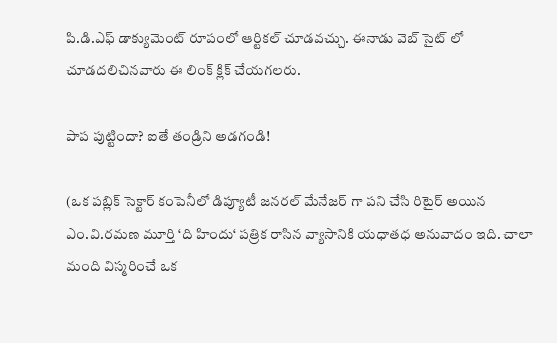పి.డి.ఎఫ్ డాక్యుమెంట్ రూపంలో ఆర్టికల్ చూడవచ్చు. ఈనాడు వెబ్ సైట్ లో చూడదలిచినవారు ఈ లింక్ క్లిక్ చేయగలరు.

పాప పుట్టిందా? ఐతే తండ్రిని అడగండి!

(ఒక పబ్లిక్ సెక్టార్ కంపెనీలో డిప్యూటీ జనరల్ మేనేజర్ గా పని చేసి రిటైర్ అయిన ఎం.వి.రమణ మూర్తి ‘ది హిందు‘ పత్రిక రాసిన వ్యాసానికి యధాతధ అనువాదం ఇది. చాలా మంది విస్మరించే ఒక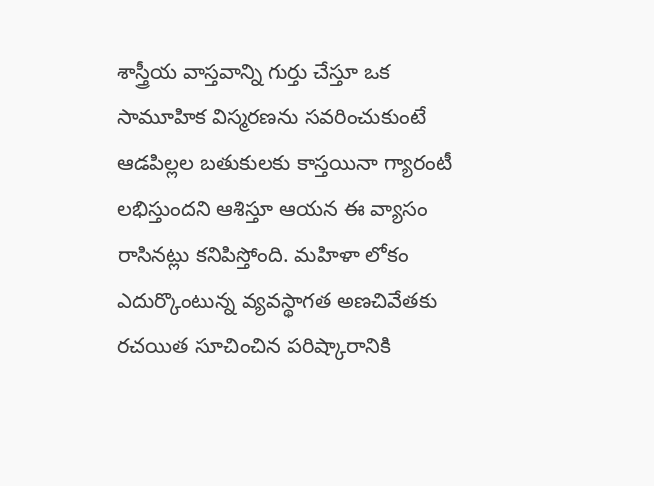శాస్త్రీయ వాస్తవాన్ని గుర్తు చేస్తూ ఒక సామూహిక విస్మరణను సవరించుకుంటే ఆడపిల్లల బతుకులకు కాస్తయినా గ్యారంటీ లభిస్తుందని ఆశిస్తూ ఆయన ఈ వ్యాసం రాసినట్లు కనిపిస్తోంది. మహిళా లోకం ఎదుర్కొంటున్న వ్యవస్థాగత అణచివేతకు రచయిత సూచించిన పరిష్కారానికి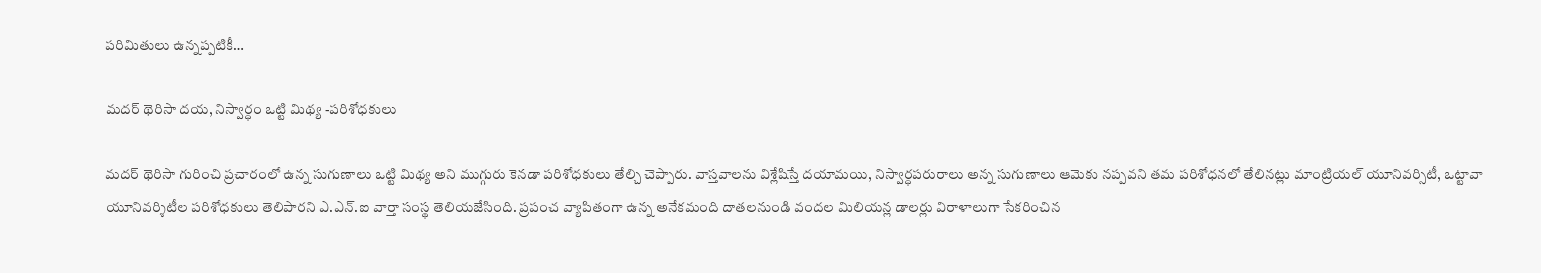పరిమితులు ఉన్నప్పటికీ…

మదర్ థెరిసా దయ, నిస్వార్ధం ఒట్టి మిథ్య -పరిశోధకులు

మదర్ థెరిసా గురించి ప్రచారంలో ఉన్న సుగుణాలు ఒట్టి మిథ్య అని ముగ్గురు కెనడా పరిశోధకులు తేల్చి చెప్పారు. వాస్తవాలను విశ్లేషిస్తే దయామయి, నిస్వార్ధపరురాలు అన్న సుగుణాలు ఆమెకు నప్పవని తమ పరిశోధనలో తేలినట్లు మాంట్రియల్ యూనివర్సిటీ, ఒట్టావా యూనివర్శిటీల పరిశోధకులు తెలిపారని ఎ.ఎన్.ఐ వార్తా సంస్థ తెలియజేసింది. ప్రపంచ వ్యాపితంగా ఉన్న అనేకమంది దాతలనుండి వందల మిలియన్ల డాలర్లు విరాళాలుగా సేకరించిన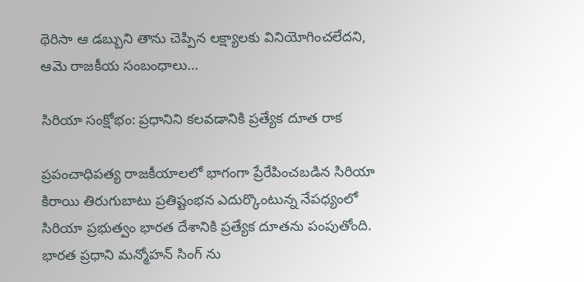థెరిసా ఆ డబ్బుని తాను చెప్పిన లక్ష్యాలకు వినియోగించలేదని, ఆమె రాజకీయ సంబంధాలు…

సిరియా సంక్షోభం: ప్రధానిని కలవడానికి ప్రత్యేక దూత రాక

ప్రపంచాధిపత్య రాజకీయాలలో భాగంగా ప్రేరేపించబడిన సిరియా కిరాయి తిరుగుబాటు ప్రతిష్టంభన ఎదుర్కొంటున్న నేపధ్యంలో సిరియా ప్రభుత్వం భారత దేశానికి ప్రత్యేక దూతను పంపుతోంది. భారత ప్రధాని మన్మోహన్ సింగ్ ను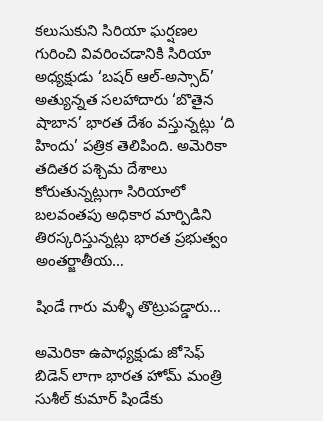కలుసుకుని సిరియా ఘర్షణల గురించి వివరించడానికి సిరియా అధ్యక్షుడు ‘బషర్ ఆల్-అస్సాద్’ అత్యున్నత సలహాదారు ‘బొతైన షాబాన’ భారత దేశం వస్తున్నట్లు ‘ది హిందు’ పత్రిక తెలిపింది. అమెరికా తదితర పశ్చిమ దేశాలు కోరుతున్నట్లుగా సిరియాలో బలవంతపు అధికార మార్పిడిని తిరస్కరిస్తున్నట్లు భారత ప్రభుత్వం అంతర్జాతీయ…

షిండే గారు మళ్ళీ తొట్రుపడ్డారు…

అమెరికా ఉపాధ్యక్షుడు జోసెఫ్ బిడెన్ లాగా భారత హోమ్ మంత్రి సుశీల్ కుమార్ షిండేకు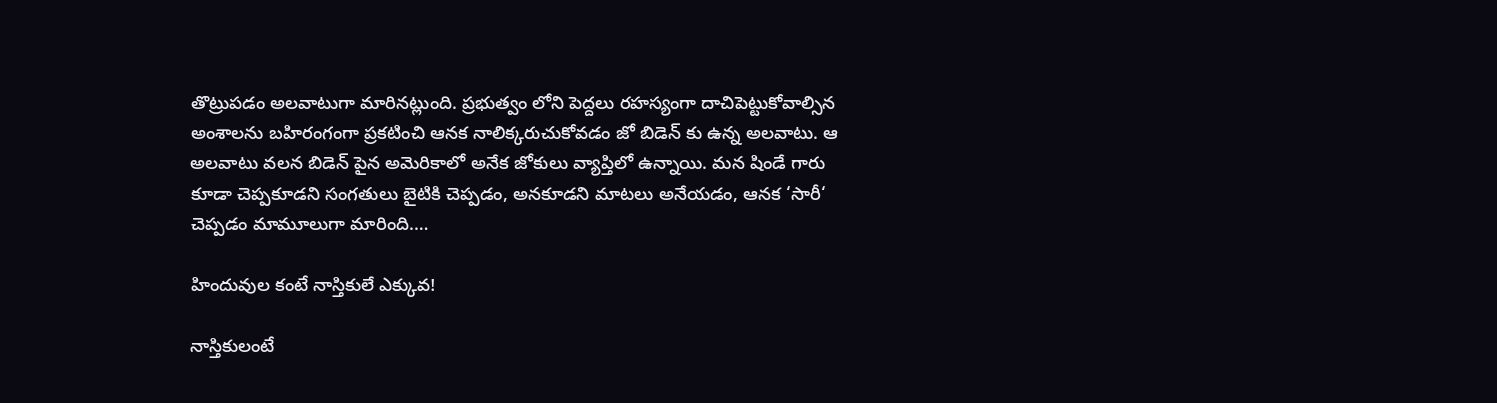తొట్రుపడం అలవాటుగా మారినట్లుంది. ప్రభుత్వం లోని పెద్దలు రహస్యంగా దాచిపెట్టుకోవాల్సిన అంశాలను బహిరంగంగా ప్రకటించి ఆనక నాలిక్కరుచుకోవడం జో బిడెన్ కు ఉన్న అలవాటు. ఆ అలవాటు వలన బిడెన్ పైన అమెరికాలో అనేక జోకులు వ్యాప్తిలో ఉన్నాయి. మన షిండే గారు కూడా చెప్పకూడని సంగతులు బైటికి చెప్పడం, అనకూడని మాటలు అనేయడం, ఆనక ‘సారీ‘ చెప్పడం మామూలుగా మారింది.…

హిందువుల కంటే నాస్తికులే ఎక్కువ!

నాస్తికులంటే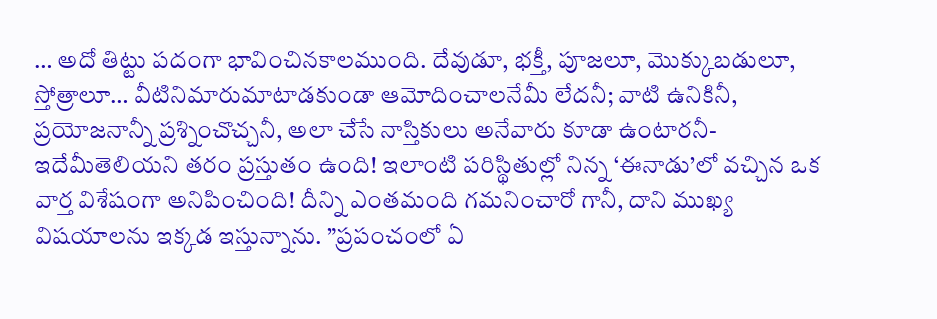… అదో తిట్టు పదంగా భావించినకాలముంది. దేవుడూ, భక్తీ, పూజలూ, మొక్కుబడులూ, స్తోత్రాలూ… వీటినిమారుమాటాడకుండా ఆమోదించాలనేమీ లేదనీ; వాటి ఉనికినీ, ప్రయోజనాన్నీ ప్రశ్నించొచ్చనీ, అలా చేసే నాస్తికులు అనేవారు కూడా ఉంటారనీ- ఇదేమీతెలియని తరం ప్రస్తుతం ఉంది! ఇలాంటి పరిస్థితుల్లో నిన్న ‘ఈనాడు’లో వచ్చిన ఒక వార్త విశేషంగా అనిపించింది! దీన్ని ఎంతమంది గమనించారో గానీ, దాని ముఖ్య విషయాలను ఇక్కడ ఇస్తున్నాను. ”ప్రపంచంలో ఏ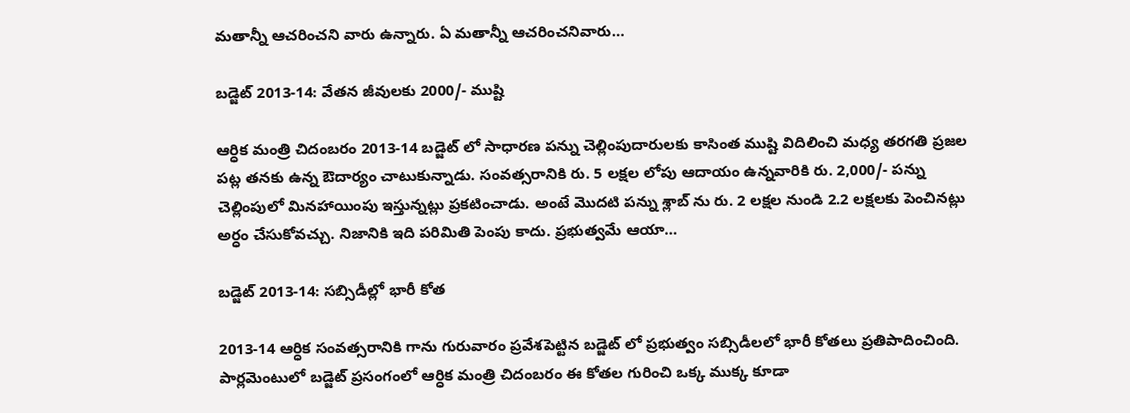మతాన్నీ ఆచరించని వారు ఉన్నారు. ఏ మతాన్నీ ఆచరించనివారు…

బడ్జెట్ 2013-14: వేతన జీవులకు 2000/- ముష్టి

ఆర్ధిక మంత్రి చిదంబరం 2013-14 బడ్జెట్ లో సాధారణ పన్ను చెల్లింపుదారులకు కాసింత ముష్టి విదిలించి మధ్య తరగతి ప్రజల పట్ల తనకు ఉన్న ఔదార్యం చాటుకున్నాడు. సంవత్సరానికి రు. 5 లక్షల లోపు ఆదాయం ఉన్నవారికి రు. 2,000/- పన్ను చెల్లింపులో మినహాయింపు ఇస్తున్నట్లు ప్రకటించాడు. అంటే మొదటి పన్ను శ్లాబ్ ను రు. 2 లక్షల నుండి 2.2 లక్షలకు పెంచినట్లు అర్ధం చేసుకోవచ్చు. నిజానికి ఇది పరిమితి పెంపు కాదు. ప్రభుత్వమే ఆయా…

బడ్జెట్ 2013-14: సబ్సిడీల్లో భారీ కోత

2013-14 ఆర్ధిక సంవత్సరానికి గాను గురువారం ప్రవేశపెట్టిన బడ్జెట్ లో ప్రభుత్వం సబ్సిడీలలో భారీ కోతలు ప్రతిపాదించింది. పార్లమెంటులో బడ్జెట్ ప్రసంగంలో ఆర్ధిక మంత్రి చిదంబరం ఈ కోతల గురించి ఒక్క ముక్క కూడా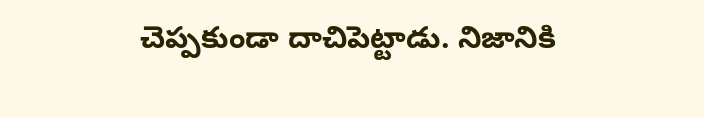చెప్పకుండా దాచిపెట్టాడు. నిజానికి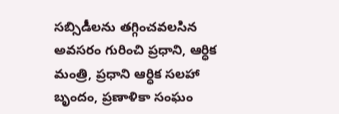సబ్సిడీలను తగ్గించవలసిన అవసరం గురించి ప్రధాని, ఆర్ధిక మంత్రి, ప్రధాని ఆర్ధిక సలహా బృందం, ప్రణాళికా సంఘం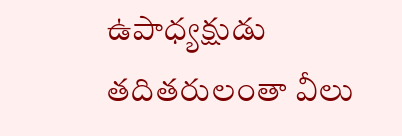ఉపాధ్యక్షుడు తదితరులంతా వీలు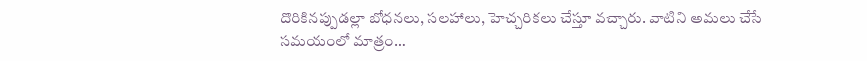దొరికినప్పుడల్లా బోధనలు, సలహాలు, హెచ్చరికలు చేస్తూ వచ్చారు. వాటిని అమలు చేసే సమయంలో మాత్రం…